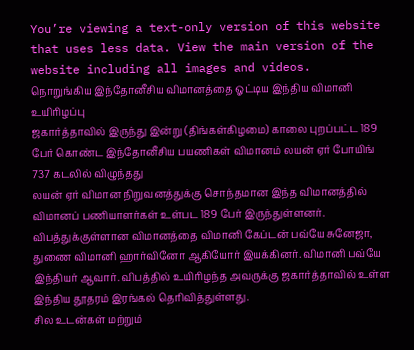You’re viewing a text-only version of this website that uses less data. View the main version of the website including all images and videos.
நொறுங்கிய இந்தோனீசிய விமானத்தை ஓட்டிய இந்திய விமானி உயிரிழப்பு
ஜகார்த்தாவில் இருந்து இன்று (திங்கள்கிழமை) காலை புறப்பட்ட 189 பேர் கொண்ட இந்தோனீசிய பயணிகள் விமானம் லயன் ஏர் போயிங் 737 கடலில் விழுந்தது
லயன் ஏர் விமான நிறுவனத்துக்கு சொந்தமான இந்த விமானத்தில் விமானப் பணியாளர்கள் உள்பட 189 பேர் இருந்துள்ளனர்.
விபத்துக்குள்ளான விமானத்தை விமானி கேப்டன் பவ்யே சுனேஜா, துணை விமானி ஹார்வினோ ஆகியோர் இயக்கினர். விமானி பவ்யே இந்தியர் ஆவார். விபத்தில் உயிரிழந்த அவருக்கு ஜகார்த்தாவில் உள்ள இந்திய தூதரம் இரங்கல் தெரிவித்துள்ளது.
சில உடன்கள் மற்றும்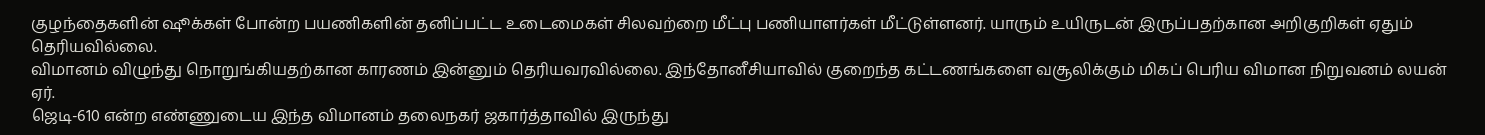குழந்தைகளின் ஷூக்கள் போன்ற பயணிகளின் தனிப்பட்ட உடைமைகள் சிலவற்றை மீட்பு பணியாளர்கள் மீட்டுள்ளனர். யாரும் உயிருடன் இருப்பதற்கான அறிகுறிகள் ஏதும் தெரியவில்லை.
விமானம் விழுந்து நொறுங்கியதற்கான காரணம் இன்னும் தெரியவரவில்லை. இந்தோனீசியாவில் குறைந்த கட்டணங்களை வசூலிக்கும் மிகப் பெரிய விமான நிறுவனம் லயன் ஏர்.
ஜெடி-610 என்ற எண்ணுடைய இந்த விமானம் தலைநகர் ஜகார்த்தாவில் இருந்து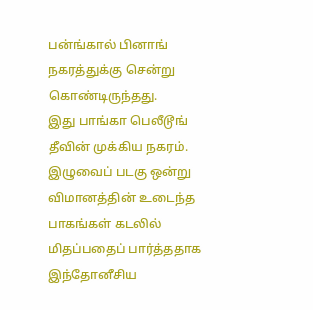பன்ங்கால் பினாங் நகரத்துக்கு சென்று கொண்டிருந்தது.
இது பாங்கா பெலீடூங் தீவின் முக்கிய நகரம்.
இழுவைப் படகு ஒன்று விமானத்தின் உடைந்த பாகங்கள் கடலில் மிதப்பதைப் பார்த்ததாக இந்தோனீசிய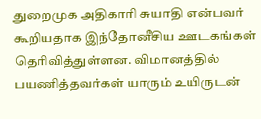துறைமுக அதிகாரி சுயாதி என்பவர் கூறியதாக இந்தோனீசிய ஊடகங்கள் தெரிவித்துள்ளன. விமானத்தில் பயணித்தவர்கள் யாரும் உயிருடன்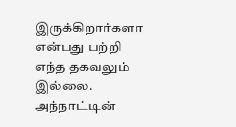இருக்கிறார்களா என்பது பற்றி எந்த தகவலும் இல்லை.
அந்நாட்டின்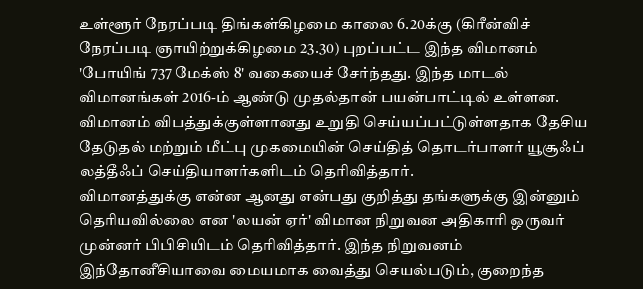உள்ளூர் நேரப்படி திங்கள்கிழமை காலை 6.20க்கு (கிரீன்விச் நேரப்படி ஞாயிற்றுக்கிழமை 23.30) புறப்பட்ட இந்த விமானம் 'போயிங் 737 மேக்ஸ் 8' வகையைச் சேர்ந்தது. இந்த மாடல் விமானங்கள் 2016-ம் ஆண்டு முதல்தான் பயன்பாட்டில் உள்ளன.
விமானம் விபத்துக்குள்ளானது உறுதி செய்யப்பட்டுள்ளதாக தேசிய தேடுதல் மற்றும் மீட்பு முகமையின் செய்தித் தொடர்பாளர் யூசூஃப் லத்தீஃப் செய்தியாளர்களிடம் தெரிவித்தார்.
விமானத்துக்கு என்ன ஆனது என்பது குறித்து தங்களுக்கு இன்னும் தெரியவில்லை என 'லயன் ஏர்' விமான நிறுவன அதிகாரி ஒருவர் முன்னர் பிபிசியிடம் தெரிவித்தார். இந்த நிறுவனம் இந்தோனீசியாவை மையமாக வைத்து செயல்படும், குறைந்த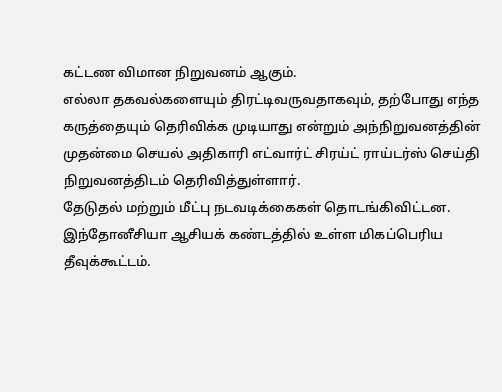கட்டண விமான நிறுவனம் ஆகும்.
எல்லா தகவல்களையும் திரட்டிவருவதாகவும், தற்போது எந்த கருத்தையும் தெரிவிக்க முடியாது என்றும் அந்நிறுவனத்தின் முதன்மை செயல் அதிகாரி எட்வார்ட் சிரய்ட் ராய்டர்ஸ் செய்தி நிறுவனத்திடம் தெரிவித்துள்ளார்.
தேடுதல் மற்றும் மீட்பு நடவடிக்கைகள் தொடங்கிவிட்டன.
இந்தோனீசியா ஆசியக் கண்டத்தில் உள்ள மிகப்பெரிய தீவுக்கூட்டம்.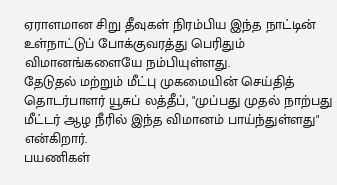ஏராளமான சிறு தீவுகள் நிரம்பிய இந்த நாட்டின் உள்நாட்டுப் போக்குவரத்து பெரிதும் விமானங்களையே நம்பியுள்ளது.
தேடுதல் மற்றும் மீட்பு முகமையின் செய்தித் தொடர்பாளர் யூசுப் லத்தீப், "முப்பது முதல் நாற்பது மீட்டர் ஆழ நீரில் இந்த விமானம் பாய்ந்துள்ளது" என்கிறார்.
பயணிகள்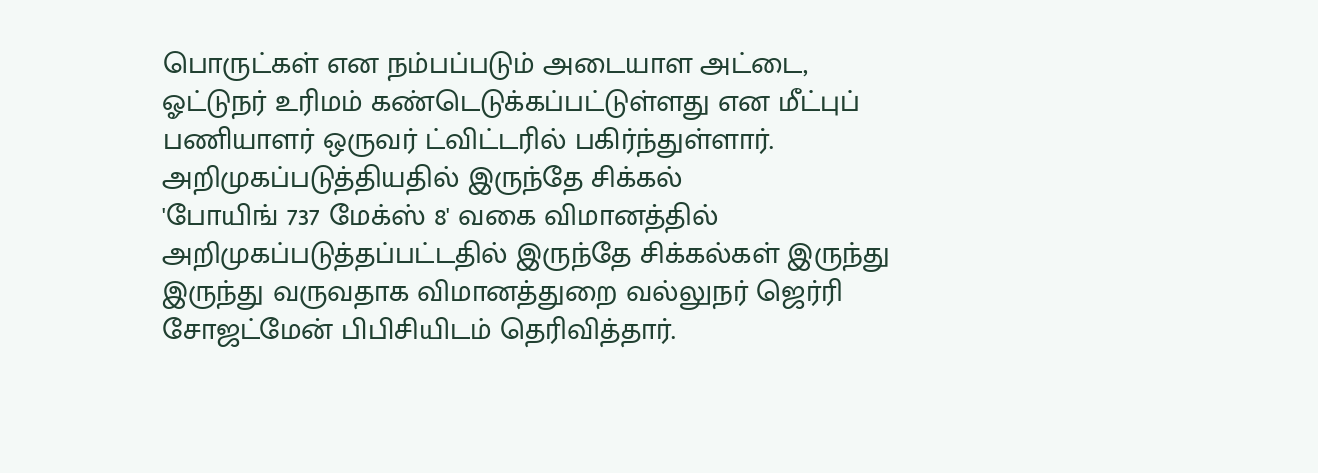பொருட்கள் என நம்பப்படும் அடையாள அட்டை, ஓட்டுநர் உரிமம் கண்டெடுக்கப்பட்டுள்ளது என மீட்புப் பணியாளர் ஒருவர் ட்விட்டரில் பகிர்ந்துள்ளார்.
அறிமுகப்படுத்தியதில் இருந்தே சிக்கல்
'போயிங் 737 மேக்ஸ் 8' வகை விமானத்தில் அறிமுகப்படுத்தப்பட்டதில் இருந்தே சிக்கல்கள் இருந்து இருந்து வருவதாக விமானத்துறை வல்லுநர் ஜெர்ரி சோஜட்மேன் பிபிசியிடம் தெரிவித்தார்.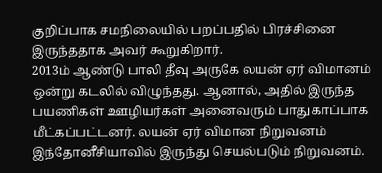குறிப்பாக சமநிலையில் பறப்பதில் பிரச்சினை இருந்ததாக அவர் கூறுகிறார்.
2013ம் ஆண்டு பாலி தீவு அருகே லயன் ஏர் விமானம் ஒன்று கடலில் விழுந்தது. ஆனால், அதில் இருந்த பயணிகள் ஊழியர்கள் அனைவரும் பாதுகாப்பாக மீட்கப்பட்டனர். லயன் ஏர் விமான நிறுவனம் இந்தோனீசியாவில் இருந்து செயல்படும் நிறுவனம்.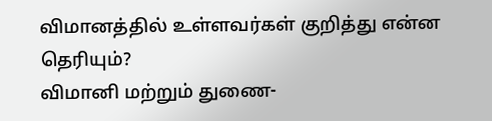விமானத்தில் உள்ளவர்கள் குறித்து என்ன தெரியும்?
விமானி மற்றும் துணை-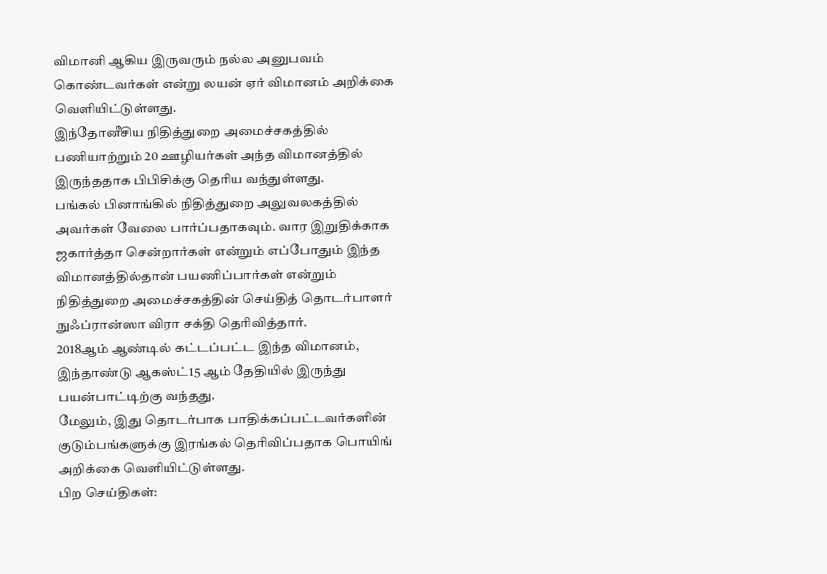விமானி ஆகிய இருவரும் நல்ல அனுபவம் கொண்டவர்கள் என்று லயன் ஏர் விமானம் அறிக்கை வெளியிட்டுள்ளது.
இந்தோனீசிய நிதித்துறை அமைச்சகத்தில் பணியாற்றும் 20 ஊழியர்கள் அந்த விமானத்தில் இருந்ததாக பிபிசிக்கு தெரிய வந்துள்ளது.
பங்கல் பினாங்கில் நிதித்துறை அலுவலகத்தில் அவர்கள் வேலை பார்ப்பதாகவும். வார இறுதிக்காக ஜகார்த்தா சென்றார்கள் என்றும் எப்போதும் இந்த விமானத்தில்தான் பயணிப்பார்கள் என்றும் நிதித்துறை அமைச்சகத்தின் செய்தித் தொடர்பாளர் நுஃப்ரான்ஸா விரா சக்தி தெரிவித்தார்.
2018ஆம் ஆண்டில் கட்டப்பட்ட இந்த விமானம், இந்தாண்டு ஆகஸ்ட்15 ஆம் தேதியில் இருந்து பயன்பாட்டிற்கு வந்தது.
மேலும், இது தொடர்பாக பாதிக்கப்பட்டவர்களின் குடும்பங்களுக்கு இரங்கல் தெரிவிப்பதாக பொயிங் அறிக்கை வெளியிட்டுள்ளது.
பிற செய்திகள்: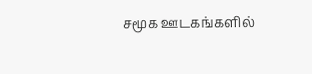சமூக ஊடகங்களில்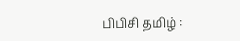பிபிசி தமிழ் :